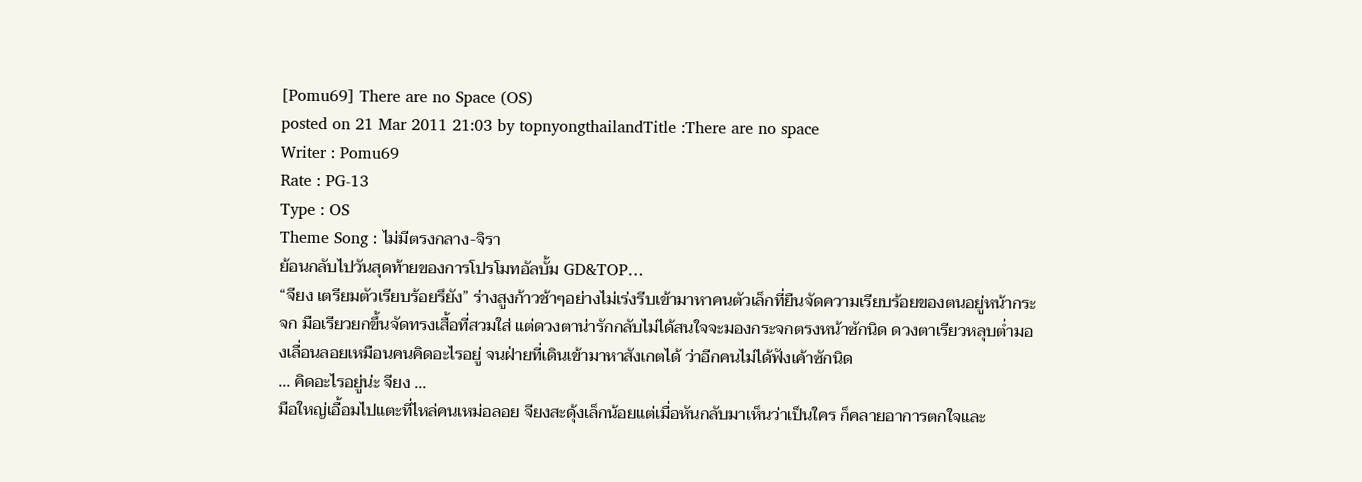[Pomu69] There are no Space (OS)
posted on 21 Mar 2011 21:03 by topnyongthailandTitle :There are no space
Writer : Pomu69
Rate : PG-13
Type : OS
Theme Song : ไม่มีตรงกลาง-จิรา
ย้อนกลับไปวันสุดท้ายของการโปรโมทอัลบั้ม GD&TOP…
“จียง เตรียมตัวเรียบร้อยรึยัง” ร่างสูงก้าวช้าๆอย่างไม่เร่งรีบเข้ามาหาคนตัวเล็กที่ยืนจัดความเรียบร้อยของตนอยู่หน้ากระจก มือเรียวยกขึ้นจัดทรงเสื้อที่สวมใส่ แต่ดวงตาน่ารักกลับไม่ได้สนใจจะมองกระจกตรงหน้าซักนิด ดวงตาเรียวหลุบต่ำมองเลื่อนลอยเหมือนคนคิดอะไรอยู่ จนฝ่ายที่เดินเข้ามาหาสังเกตได้ ว่าอีกคนไม่ได้ฟังเค้าซักนิด
... คิดอะไรอยู่น่ะ จียง ...
มือใหญ่เอื้อมไปแตะที่ไหล่คนเหม่อลอย จียงสะดุ้งเล็กน้อยแต่เมื่อหันกลับมาเห็นว่าเป็นใคร ก็คลายอาการตกใจและ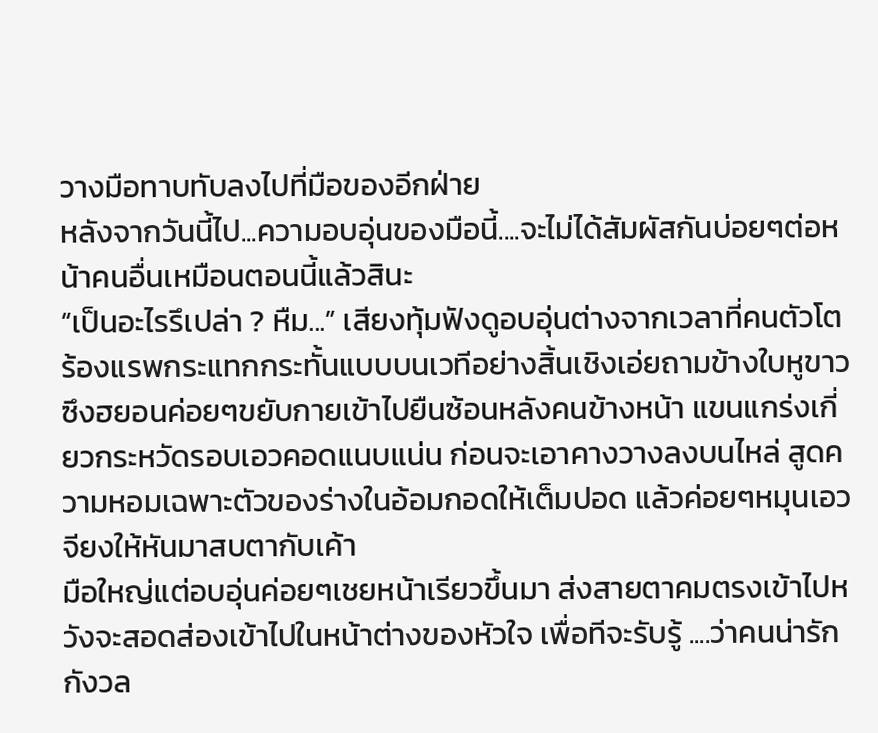วางมือทาบทับลงไปที่มือของอีกฝ่าย
หลังจากวันนี้ไป...ความอบอุ่นของมือนี้....จะไม่ได้สัมผัสกันบ่อยๆต่อหน้าคนอื่นเหมือนตอนนี้แล้วสินะ
“เป็นอะไรรึเปล่า ? หืม...” เสียงทุ้มฟังดูอบอุ่นต่างจากเวลาที่คนตัวโตร้องแรพกระแทกกระทั้นแบบบนเวทีอย่างสิ้นเชิงเอ่ยถามข้างใบหูขาว ซึงฮยอนค่อยๆขยับกายเข้าไปยืนซ้อนหลังคนข้างหน้า แขนแกร่งเกี่ยวกระหวัดรอบเอวคอดแนบแน่น ก่อนจะเอาคางวางลงบนไหล่ สูดความหอมเฉพาะตัวของร่างในอ้อมกอดให้เต็มปอด แล้วค่อยๆหมุนเอวจียงให้หันมาสบตากับเค้า
มือใหญ่แต่อบอุ่นค่อยๆเชยหน้าเรียวขึ้นมา ส่งสายตาคมตรงเข้าไปหวังจะสอดส่องเข้าไปในหน้าต่างของหัวใจ เพื่อทีจะรับรู้ ....ว่าคนน่ารักกังวล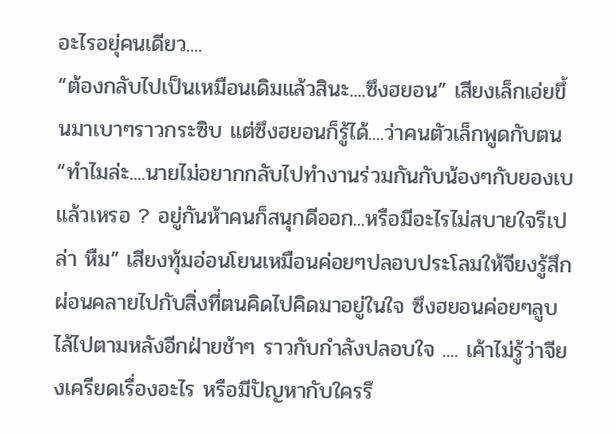อะไรอยุ่คนเดียว....
“ต้องกลับไปเป็นเหมือนเดิมแล้วสินะ....ซึงฮยอน” เสียงเล็กเอ่ยขึ้นมาเบาๆราวกระซิบ แต่ซึงฮยอนก็รู้ได้....ว่าคนตัวเล็กพูดกับตน
“ทำไมล่ะ....นายไม่อยากกลับไปทำงานร่วมกันกับน้องๆกับยองเบแล้วเหรอ ? อยู่กันห้าคนก็สนุกดีออก...หรือมีอะไรไม่สบายใจรึเปล่า หืม” เสียงทุ้มอ่อนโยนเหมือนค่อยๆปลอบประโลมให้จียงรู้สึกผ่อนคลายไปกับสิ่งที่ตนคิดไปคิดมาอยู่ในใจ ซึงฮยอนค่อยๆลูบไล้ไปตามหลังอีกฝ่ายช้าๆ ราวกับกำลังปลอบใจ .... เค้าไม่รู้ว่าจียงเครียดเรื่องอะไร หรือมีปัญหากับใครรึ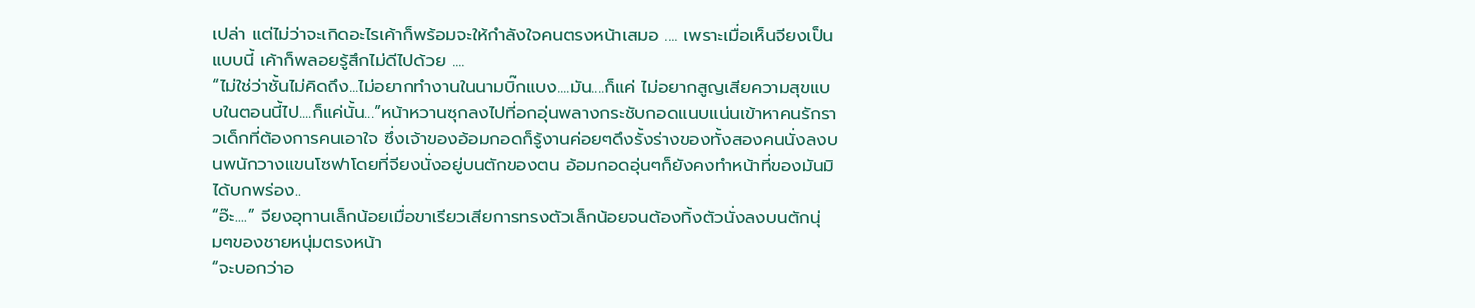เปล่า แต่ไม่ว่าจะเกิดอะไรเค้าก็พร้อมจะให้กำลังใจคนตรงหน้าเสมอ .... เพราะเมื่อเห็นจียงเป็นแบบนี้ เค้าก็พลอยรู้สึกไม่ดีไปด้วย ....
“ไม่ใช่ว่าชั้นไม่คิดถึง...ไม่อยากทำงานในนามบิ๊กแบง....มัน....ก็แค่ ไม่อยากสูญเสียความสุขแบบในตอนนี้ไป....ก็แค่นั้น...”หน้าหวานซุกลงไปที่อกอุ่นพลางกระชับกอดแนบแน่นเข้าหาคนรักราวเด็กที่ต้องการคนเอาใจ ซึ่งเจ้าของอ้อมกอดก็รู้งานค่อยๆดึงรั้งร่างของทั้งสองคนนั่งลงบนพนักวางแขนโซฟาโดยที่จียงนั่งอยู่บนตักของตน อ้อมกอดอุ่นๆก็ยังคงทำหน้าที่ของมันมิได้บกพร่อง..
“อ๊ะ....” จียงอุทานเล็กน้อยเมื่อขาเรียวเสียการทรงตัวเล็กน้อยจนต้องทิ้งตัวนั่งลงบนตักนุ่มๆของชายหนุ่มตรงหน้า
“จะบอกว่าอ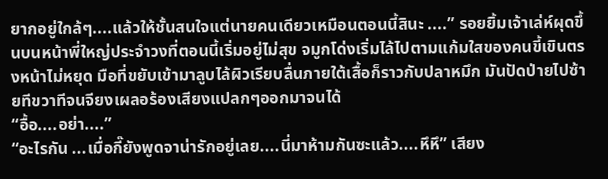ยากอยู่ใกล้ๆ....แล้วให้ชั้นสนใจแต่นายคนเดียวเหมือนตอนนี้สินะ ....” รอยยิ้มเจ้าเล่ห์ผุดขึ้นบนหน้าพี่ใหญ่ประจำวงที่ตอนนี้เริ่มอยู่ไม่สุข จมูกโด่งเริ่มไล้ไปตามแก้มใสของคนขี้เขินตรงหน้าไม่หยุด มือที่ขยับเข้ามาลูบไล้ผิวเรียบลื่นภายใต้เสื้อก็ราวกับปลาหมึก มันปัดป่ายไปซ้ายทีขวาทีจนจียงเผลอร้องเสียงแปลกๆออกมาจนได้
“อื้อ....อย่า....”
“อะไรกัน ...เมื่อกี๊ยังพูดจาน่ารักอยู่เลย....นี่มาห้ามกันซะแล้ว....หึหึ” เสียง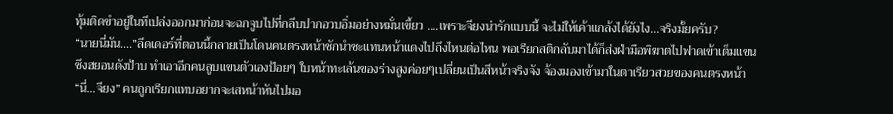ทุ้มติดขำอยู่ในทีเปล่งออกมาก่อนจะฉกจูบไปที่กลีบปากอวบอิ่มอย่างหมั่นเขี้ยว ....เพราะจียงน่ารักแบบนี้ จะไม่ให้เค้าแกล้งได้ยังไง...จริงมั้ยครับ?
“นายนี่มัน....”ลีดเดอร์ที่ตอนนี้กลายเป็นโดนคนตรงหน้าชักนำซะแทนหน้าแดงไปถึงไหนต่อไหน พอเรียกสติกลับมาได้ก็ส่งฝ่ามือพิฆาตไปฟาดเข้าเต็มแขนซึงฮยอนดังป้าบ ทำเอาอีกคนลูบแขนตัวเองป้อยๆ ใบหน้าทะเล้นของร่างสูงค่อยๆเปลี่ยนเป็นสีหน้าจริงจัง จ้องมองเข้ามาในตาเรียวสวยของคนตรงหน้า
“นี่...จียง” คนถูกเรียกแทบอยากจะเสหน้าหันไปมอ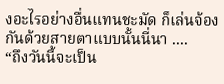งอะไรอย่างอื่นแทนชะมัด ก็เล่นจ้องกันด้วยสายตาแบบนั้นนี่นา ....
“ถึงวันนี้จะเป็น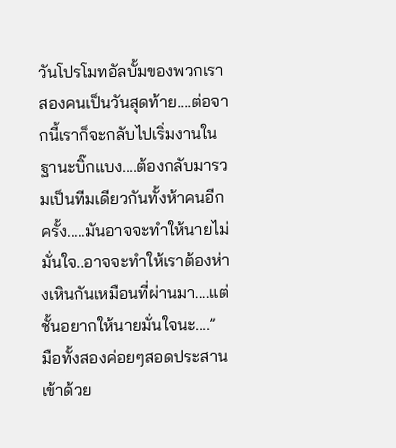วันโปรโมทอัลบั้มของพวกเราสองคนเป็นวันสุดท้าย....ต่อจากนี้เราก็จะกลับไปเริ่มงานในฐานะบิ๊กแบง....ต้องกลับมารวมเป็นทีมเดียวกันทั้งห้าคนอีกครั้ง.....มันอาจจะทำให้นายไม่มั่นใจ..อาจจะทำให้เราต้องห่างเหินกันเหมือนที่ผ่านมา....แต่ชั้นอยากให้นายมั่นใจนะ....”
มือทั้งสองค่อยๆสอดประสานเข้าด้วย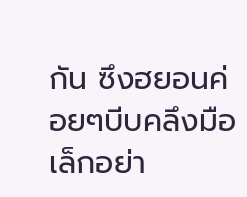กัน ซึงฮยอนค่อยๆบีบคลึงมือเล็กอย่า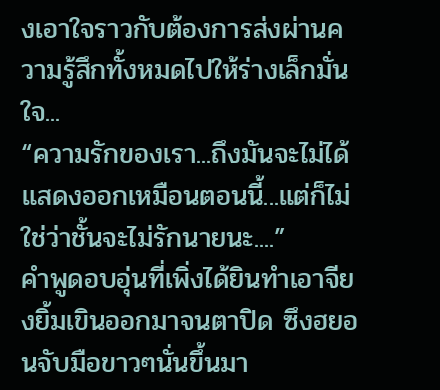งเอาใจราวกับต้องการส่งผ่านความรู้สึกทั้งหมดไปให้ร่างเล็กมั่นใจ...
“ความรักของเรา...ถึงมันจะไม่ได้แสดงออกเหมือนตอนนี้...แต่ก็ไม่ใช่ว่าชั้นจะไม่รักนายนะ....”
คำพูดอบอุ่นที่เพิ่งได้ยินทำเอาจียงยิ้มเขินออกมาจนตาปิด ซึงฮยอนจับมือขาวๆนั่นขึ้นมา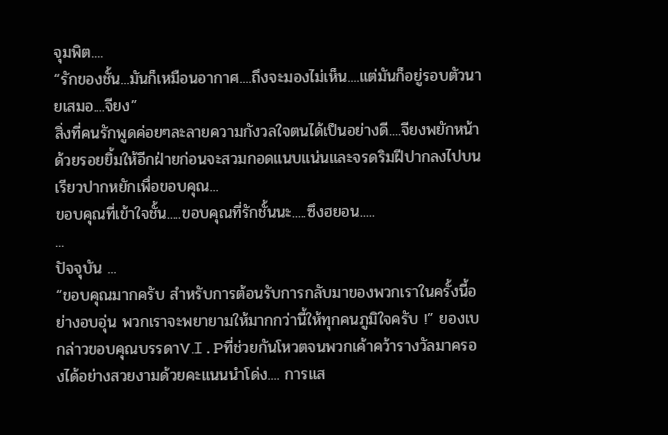จุมพิต....
“รักของชั้น...มันก็เหมือนอากาศ....ถึงจะมองไม่เห็น....แต่มันก็อยู่รอบตัวนายเสมอ....จียง”
สิ่งที่คนรักพูดค่อยๆละลายความกังวลใจตนได้เป็นอย่างดี....จียงพยักหน้าด้วยรอยยิ้มให้อีกฝ่ายก่อนจะสวมกอดแนบแน่นและจรดริมฝีปากลงไปบนเรียวปากหยักเพื่อขอบคุณ...
ขอบคุณที่เข้าใจชั้น.....ขอบคุณที่รักชั้นนะ.....ซึงฮยอน.....
...
ปัจจุบัน ...
“ขอบคุณมากครับ สำหรับการต้อนรับการกลับมาของพวกเราในครั้งนี้อย่างอบอุ่น พวกเราจะพยายามให้มากกว่านี้ให้ทุกคนภูมิใจครับ !” ยองเบกล่าวขอบคุณบรรดาV.I.Pที่ช่วยกันโหวตจนพวกเค้าคว้ารางวัลมาครองได้อย่างสวยงามด้วยคะแนนนำโด่ง.... การแส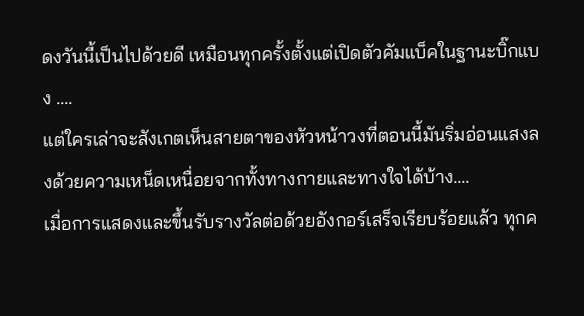ดงวันนี้เป็นไปด้วยดี เหมือนทุกครั้งตั้งแต่เปิดตัวคัมแบ็คในฐานะบิ๊กแบง ....
แต่ใครเล่าจะสังเกตเห็นสายตาของหัวหน้าวงที่ตอนนี้มันริ่มอ่อนแสงลงด้วยความเหน็ดเหนื่อยจากทั้งทางกายและทางใจได้บ้าง....
เมื่อการแสดงและขึ้นรับรางวัลต่อด้วยอังกอร์เสร็จเรียบร้อยแล้ว ทุกค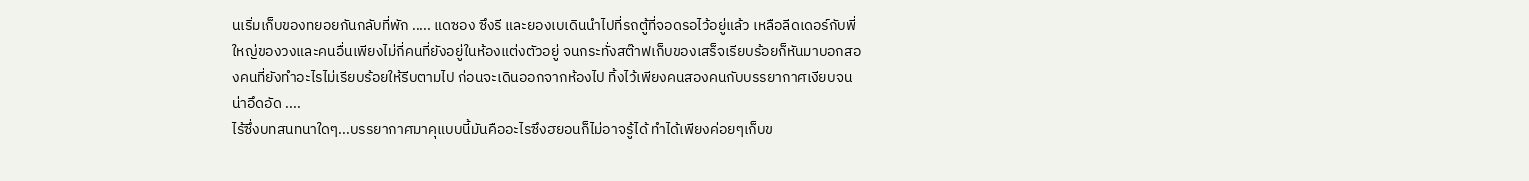นเริ่มเก็บของทยอยกันกลับที่พัก ..... แดซอง ซึงรี และยองเบเดินนำไปที่รถตู้ที่จอดรอไว้อยู่แล้ว เหลือลีดเดอร์กับพี่ใหญ่ของวงและคนอื่นเพียงไม่กี่คนที่ยังอยู่ในห้องแต่งตัวอยู่ จนกระทั่งสต๊าฟเก็บของเสร็จเรียบร้อยก็หันมาบอกสองคนที่ยังทำอะไรไม่เรียบร้อยให้รีบตามไป ก่อนจะเดินออกจากห้องไป ทิ้งไว้เพียงคนสองคนกับบรรยากาศเงียบจนน่าอึดอัด ....
ไร้ซึ่งบทสนทนาใดๆ...บรรยากาศมาคุแบบนี้มันคืออะไรซึงฮยอนก็ไม่อาจรู้ได้ ทำได้เพียงค่อยๆเก็บข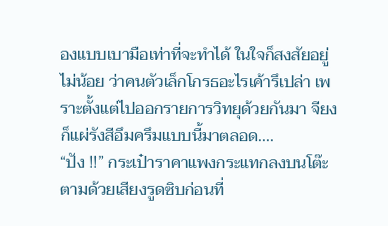องแบบเบามือเท่าที่จะทำได้ ในใจก็สงสัยอยู่ไม่น้อย ว่าคนตัวเล็กโกรธอะไรเค้ารึเปล่า เพราะตั้งแต่ไปออกรายการวิทยุด้วยกันมา จียงก็แผ่รังสีอึมครึมแบบนี้มาตลอด....
“ปัง !!” กระเป๋าราคาแพงกระแทกลงบนโต๊ะ ตามด้วยเสียงรูดซิบก่อนที่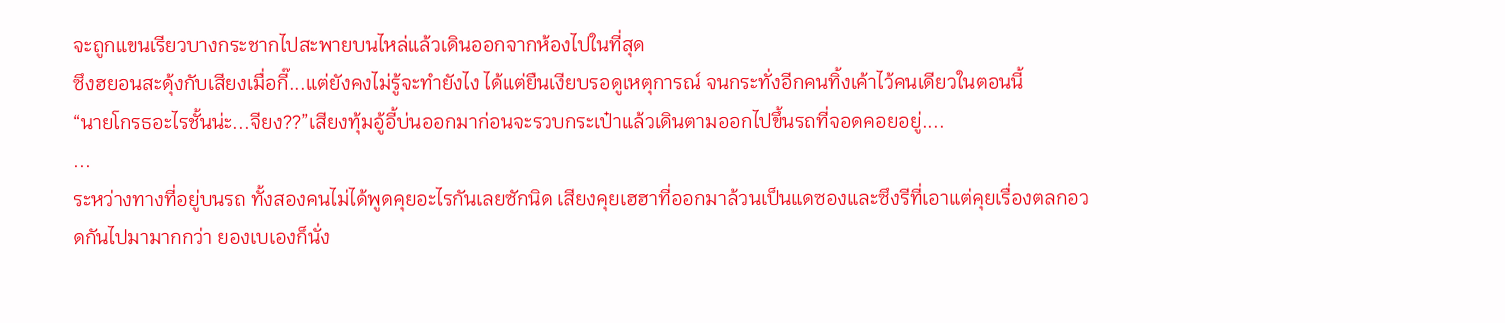จะถูกแขนเรียวบางกระชากไปสะพายบนไหล่แล้วเดินออกจากห้องไปในที่สุด
ซึงฮยอนสะดุ้งกับเสียงเมื่อกี๊...แต่ยังคงไม่รู้จะทำยังไง ได้แต่ยืนเงียบรอดูเหตุการณ์ จนกระทั่งอีกคนทิ้งเค้าไว้คนเดียวในตอนนี้
“นายโกรธอะไรชั้นน่ะ...จียง??”เสียงทุ้มอู้อี้บ่นออกมาก่อนจะรวบกระเป๋าแล้วเดินตามออกไปขึ้นรถที่จอดคอยอยู่....
...
ระหว่างทางที่อยู่บนรถ ทั้งสองคนไม่ได้พูดคุยอะไรกันเลยซักนิด เสียงคุยเฮฮาที่ออกมาล้วนเป็นแดซองและซึงรีที่เอาแต่คุยเรื่องตลกอวดกันไปมามากกว่า ยองเบเองก็นั่ง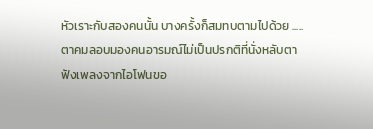หัวเราะกับสองคนนั้น บางครั้งก็สมทบตามไปด้วย .....
ตาคมลอบมองคนอารมณ์ไม่เป็นปรกติที่นั่งหลับตาฟังเพลงจากไอโฟนขอ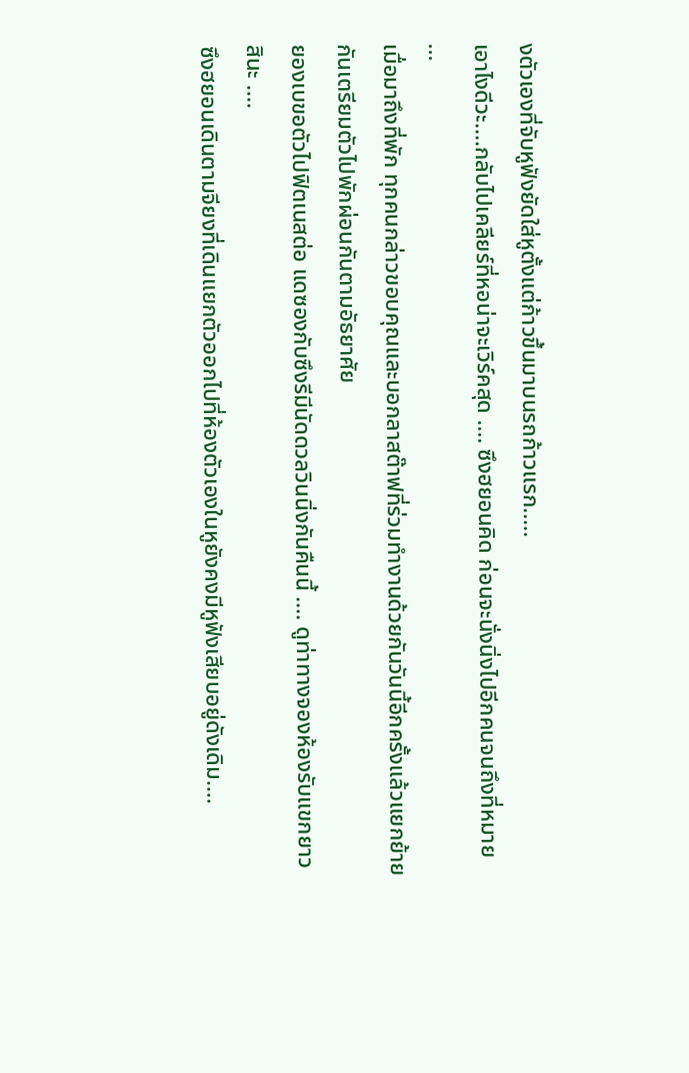งตัวเองที่จับหูฟังยัดใส่หูตั้งแต่ก้าวขึ้นมาบนรถก้าวแรก.....
เอาไงดีวะ....กลับไปเคลียร์ที่หอน่าจะเวิร์คสุด .... ซึงฮยอนคิด ก่อนจะนั่งนิ่งไปอีกคนจนถึงที่หมาย
...
เมื่อมาถึงที่พัก ทุกคนกล่าวขอบคุณและบอกลาสต๊าฟที่ร่วมทำงานด้วยกันวันนี้อีกครั้งแล้วแยกย้ายกันเตรียมตัวไปพักผ่อนกันตามอัธยาศัย
ยองเบขอตัวไปฟิตเนสต่อ แดซองกับซึงรีมีนัดดวลวินนิ่งกันคืนนี้ .... ดูท่าทางจองห้องรับแขกยาวสินะ ....
ซึงฮยอนเดินตามจียงที่เดินแยกตัวออกไปที่ห้องตัวเองในหูยังคงมีหูฟังเสียบอยู่ดังเดิม....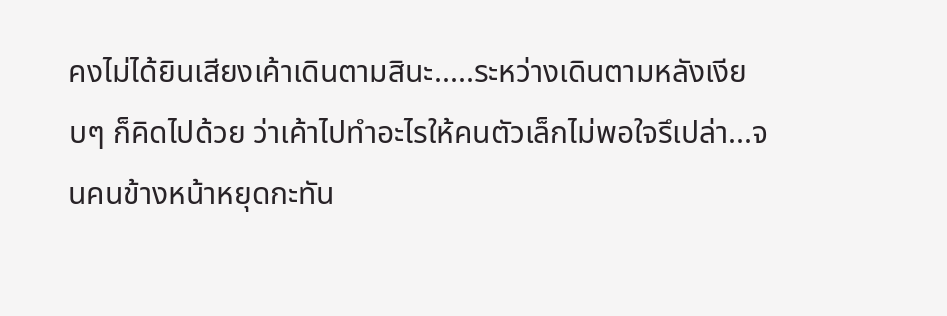คงไม่ได้ยินเสียงเค้าเดินตามสินะ.....ระหว่างเดินตามหลังเงียบๆ ก็คิดไปด้วย ว่าเค้าไปทำอะไรให้คนตัวเล็กไม่พอใจรึเปล่า...จนคนข้างหน้าหยุดกะทัน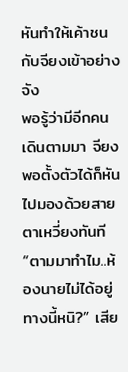หันทำให้เค้าชนกับจียงเข้าอย่างจัง
พอรู้ว่ามีอีกคนเดินตามมา จียงพอตั้งตัวได้ก็หันไปมองด้วยสายตาเหวี่ยงทันที
“ตามมาทำไม..ห้องนายไม่ได้อยู่ทางนี้หนิ?” เสีย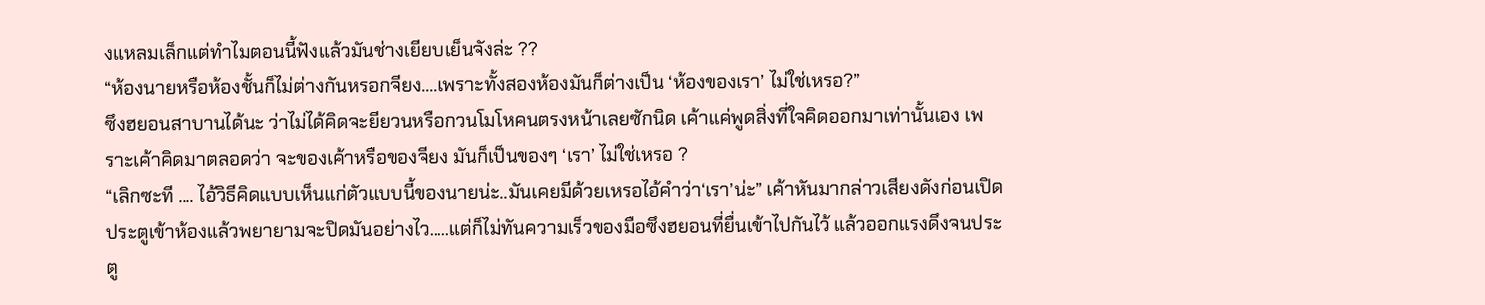งแหลมเล็กแต่ทำไมตอนนี้ฟังแล้วมันช่างเยียบเย็นจังล่ะ ??
“ห้องนายหรือห้องชั้นก็ไม่ต่างกันหรอกจียง....เพราะทั้งสองห้องมันก็ต่างเป็น ‘ห้องของเรา’ ไม่ใช่เหรอ?”
ซึงฮยอนสาบานได้นะ ว่าไม่ได้คิดจะยียวนหรือกวนโมโหคนตรงหน้าเลยซักนิด เค้าแค่พูดสิ่งที่ใจคิดออกมาเท่านั้นเอง เพราะเค้าคิดมาตลอดว่า จะของเค้าหรือของจียง มันก็เป็นของๆ ‘เรา’ ไม่ใช่เหรอ ?
“เลิกซะที .... ไอ้วิธีคิดแบบเห็นแก่ตัวแบบนี้ของนายน่ะ..มันเคยมีด้วยเหรอไอ้คำว่า‘เรา’น่ะ” เค้าหันมากล่าวเสียงดังก่อนเปิดประตูเข้าห้องแล้วพยายามจะปิดมันอย่างไว.....แต่ก็ไม่ทันความเร็วของมือซึงฮยอนที่ยื่นเข้าไปกันไว้ แล้วออกแรงดึงจนประตู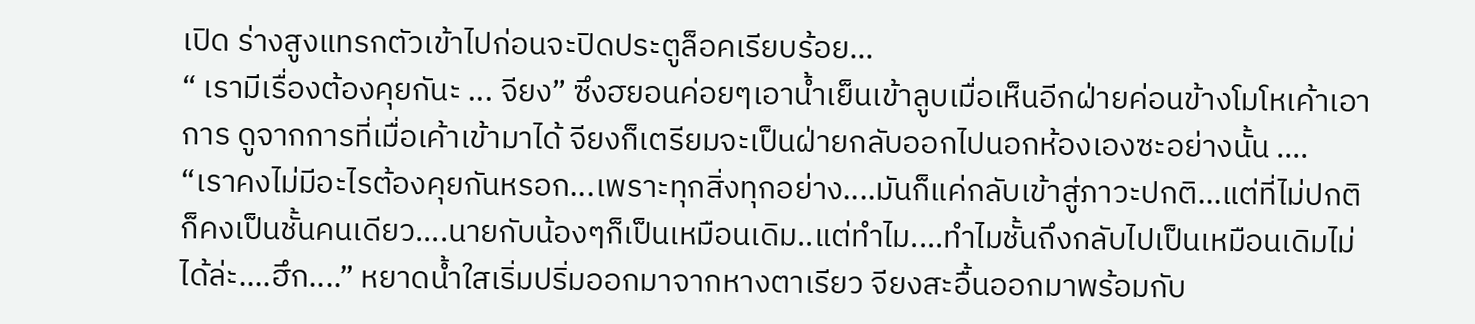เปิด ร่างสูงแทรกตัวเข้าไปก่อนจะปิดประตูล็อคเรียบร้อย...
“ เรามีเรื่องต้องคุยกันะ ... จียง” ซึงฮยอนค่อยๆเอาน้ำเย็นเข้าลูบเมื่อเห็นอีกฝ่ายค่อนข้างโมโหเค้าเอาการ ดูจากการที่เมื่อเค้าเข้ามาได้ จียงก็เตรียมจะเป็นฝ่ายกลับออกไปนอกห้องเองซะอย่างนั้น ....
“เราคงไม่มีอะไรต้องคุยกันหรอก...เพราะทุกสิ่งทุกอย่าง....มันก็แค่กลับเข้าสู่ภาวะปกติ...แต่ที่ไม่ปกติก็คงเป็นชั้นคนเดียว....นายกับน้องๆก็เป็นเหมือนเดิม..แต่ทำไม....ทำไมชั้นถึงกลับไปเป็นเหมือนเดิมไม่ได้ล่ะ....ฮึก....” หยาดน้ำใสเริ่มปริ่มออกมาจากหางตาเรียว จียงสะอื้นออกมาพร้อมกับ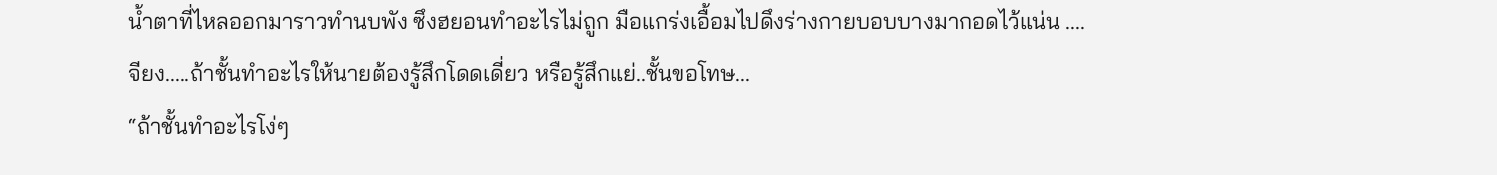น้ำตาที่ไหลออกมาราวทำนบพัง ซึงฮยอนทำอะไรไม่ถูก มือแกร่งเอื้อมไปดึงร่างกายบอบบางมากอดไว้แน่น ....
จียง.....ถ้าชั้นทำอะไรให้นายต้องรู้สึกโดดเดี่ยว หรือรู้สึกแย่..ชั้นขอโทษ...
“ถ้าชั้นทำอะไรโง่ๆ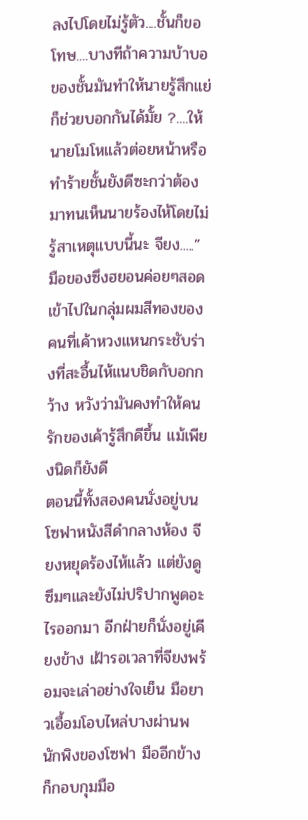ลงไปโดยไม่รู้ตัว....ชั้นก็ขอโทษ....บางทีถ้าความบ้าบอของชั้นมันทำให้นายรู้สึกแย่ก็ช่วยบอกกันได้มั้ย ?....ให้นายโมโหแล้วต่อยหน้าหรือทำร้ายชั้นยังดีซะกว่าต้องมาทนเห็นนายร้องไห้โดยไม่รู้สาเหตุแบบนี้นะ จียง.....” มือของซึงฮยอนค่อยๆสอดเข้าไปในกลุ่มผมสีทองของคนที่เค้าหวงแหนกระชับร่างที่สะอื้นไห้แนบชิดกับอกกว้าง หวังว่ามันคงทำให้คนรักของเค้ารู้สึกดีขึ้น แม้เพียงนิดก็ยังดี
ตอนนี้ทั้งสองคนนั่งอยู่บนโซฟาหนังสีดำกลางห้อง จียงหยุดร้องไห้แล้ว แต่ยังดูซึมๆและยังไม่ปริปากพูดอะไรออกมา อีกฝ่ายก็นั่งอยู่เคียงข้าง เฝ้ารอเวลาที่จียงพร้อมจะเล่าอย่างใจเย็น มือยาวเอื้อมโอบไหล่บางผ่านพนักพิงของโซฟา มืออีกข้างก็กอบกุมมือ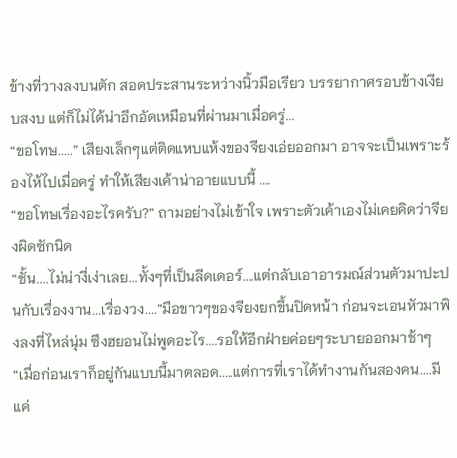ข้างที่วางลงบนตัก สอดประสานระหว่างนิ้วมือเรียว บรรยากาศรอบข้างเงียบสงบ แต่ก็ไม่ได้น่าอึกอัดเหมือนที่ผ่านมาเมื่อครู่...
“ขอโทษ.....” เสียงเล็กๆแต่ติดแหบแห้งของจียงเอ่ยออกมา อาจจะเป็นเพราะร้องไห้ไปเมื่อครู่ ทำให้เสียงเค้าน่าอายแบบนี้ ....
“ขอโทษเรื่องอะไรครับ?” ถามอย่างไม่เข้าใจ เพราะตัวเค้าเองไม่เคยคิดว่าจียงผิดซักนิด
“ชั้น....ไม่น่างี่เง่าเลย...ทั้งๆที่เป็นลีดเดอร์....แต่กลับเอาอารมณ์ส่วนตัวมาปะปนกับเรื่องงาน...เรื่องวง....”มือขาวๆของจียงยกขึ้นปิดหน้า ก่อนจะเอนหัวมาพิงลงที่ไหล่นุ่ม ซึงฮยอนไม่พูดอะไร....รอให้อีกฝ่ายค่อยๆระบายออกมาช้าๆ
“เมื่อก่อนเราก็อยู่กันแบบนี้มาตลอด.....แต่การที่เราได้ทำงานกันสองคน....มีแค่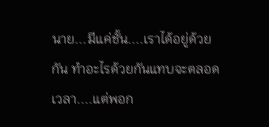นาย...มีแค่ชั้น....เราได้อยู่ด้วยกัน ทำอะไรด้วยกันแทบจะตลอดเวลา....แต่พอก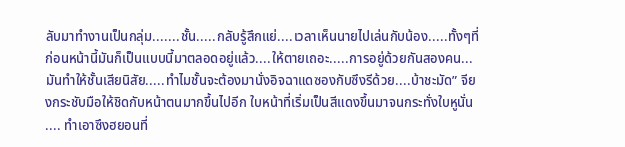ลับมาทำงานเป็นกลุ่ม.......ชั้น.....กลับรู้สึกแย่....เวลาเห็นนายไปเล่นกับน้อง.....ทั้งๆที่ก่อนหน้านี้มันก็เป็นแบบนี้มาตลอดอยู่แล้ว....ให้ตายเถอะ.....การอยู่ด้วยกันสองคน...มันทำให้ชั้นเสียนิสัย.....ทำไมชั้นจะต้องมานั่งอิจฉาแดซองกับซึงรีด้วย....บ้าชะมัด” จียงกระชับมือให้ชิดกับหน้าตนมากขึ้นไปอีก ใบหน้าที่เริ่มเป็นสีแดงขึ้นมาจนกระทั่งใบหูนั่น .... ทำเอาซึงฮยอนที่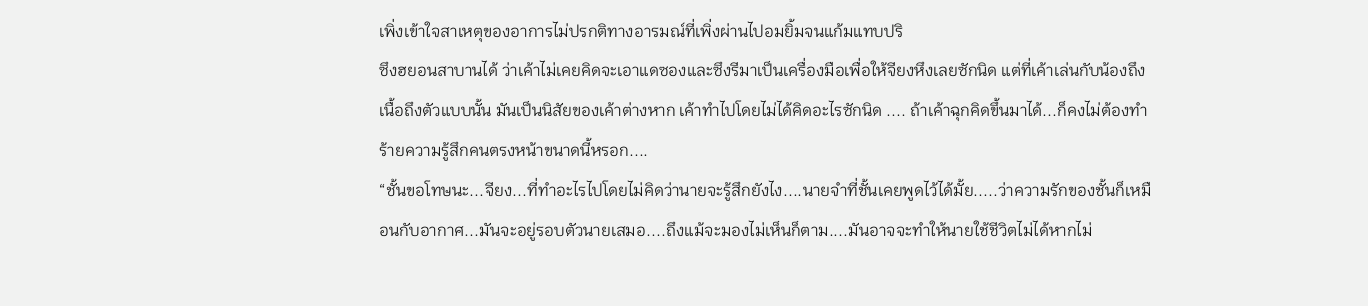เพิ่งเข้าใจสาเหตุของอาการไม่ปรกติทางอารมณ์ที่เพิ่งผ่านไปอมยิ้มจนแก้มแทบปริ
ซึงฮยอนสาบานได้ ว่าเค้าไม่เคยคิดจะเอาแดซองและซึงรีมาเป็นเครื่องมือเพื่อให้จียงหึงเลยซักนิด แต่ที่เค้าเล่นกับน้องถึงเนื้อถึงตัวแบบนั้น มันเป็นนิสัยของเค้าต่างหาก เค้าทำไปโดยไม่ได้คิดอะไรซักนิด .... ถ้าเค้าฉุกคิดขึ้นมาได้...ก็คงไม่ต้องทำร้ายความรู้สึกคนตรงหน้าขนาดนี้หรอก....
“ชั้นขอโทษนะ...จียง...ที่ทำอะไรไปโดยไม่คิดว่านายจะรู้สึกยังไง....นายจำที่ชั้นเคยพูดไว้ได้มั้ย.....ว่าความรักของชั้นก็เหมือนกับอากาศ...มันจะอยู่รอบตัวนายเสมอ....ถึงแม้จะมองไม่เห็นก็ตาม....มันอาจจะทำให้นายใช้ชีวิตไม่ได้หากไม่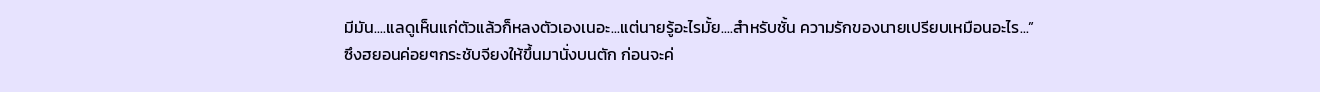มีมัน....แลดูเห็นแก่ตัวแล้วก็หลงตัวเองเนอะ...แต่นายรู้อะไรมั้ย....สำหรับชั้น ความรักของนายเปรียบเหมือนอะไร...”
ซึงฮยอนค่อยๆกระชับจียงให้ขึ้นมานั่งบนตัก ก่อนจะค่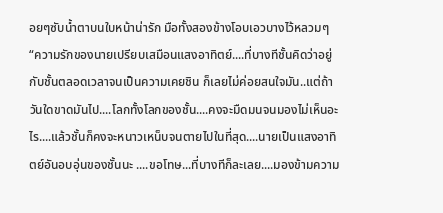อยๆซับน้ำตาบนใบหน้าน่ารัก มือทั้งสองข้างโอบเอวบางไว้หลวมๆ
“ความรักของนายเปรียบเสมือนแสงอาทิตย์....ที่บางทีชั้นคิดว่าอยู่กับชั้นตลอดเวลาจนเป็นความเคยชิน ก็เลยไม่ค่อยสนใจมัน..แต่ถ้าวันใดขาดมันไป....โลกทั้งโลกของชั้น....คงจะมืดมนจนมองไม่เห็นอะไร....แล้วชั้นก็คงจะหนาวเหน็บจนตายไปในที่สุด....นายเป็นแสงอาทิตย์อันอบอุ่นของชั้นนะ ....ขอโทษ...ที่บางทีก็ละเลย....มองข้ามความ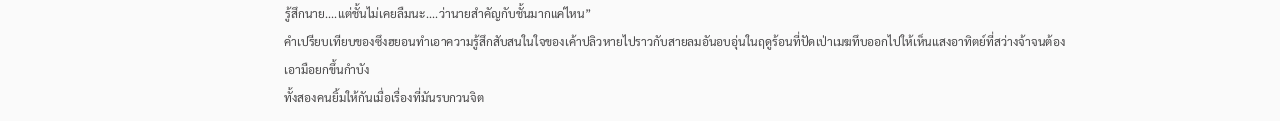รู้สึกนาย....แต่ชั้นไม่เคยลืมนะ....ว่านายสำคัญกับชั้นมากแค่ไหน”
คำเปรียบเทียบของซึงฮยอนทำเอาความรู้สึกสับสนในใจของเค้าปลิวหายไปราวกับสายลมอันอบอุ่นในฤดูร้อนที่ปัดเป่าเมฆทึบออกไปให้เห็นแสงอาทิตย์ที่สว่างจ้าจนต้องเอามือยกขึ้นกำบัง
ทั้งสองคนยิ้มให้กันเมื่อเรื่องที่มันรบกวนจิต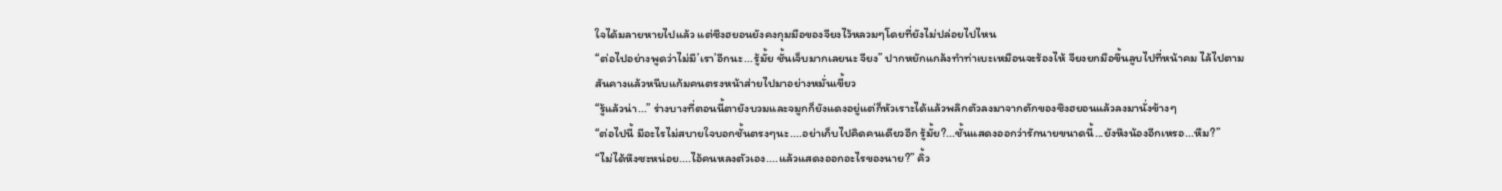ใจได้มลายหายไปแล้ว แต่ซีงฮยอนยังคงกุมมือของจียงไว้หลวมๆโดยที่ยังไม่ปล่อยไปไหน
“ต่อไปอย่างพูดว่าไม่มี’เรา’อีกนะ...รู้มั้ย ชั้นเจ็บมากเลยนะ จียง” ปากหยักแกล้งทำท่าเบะเหมือนจะร้องไห้ จียงยกมือขึ้นลูบไปที่หน้าคม ไล้ไปตามสันคางแล้วหนีบแก้มคนตรงหน้าส่ายไปมาอย่างหมั่นเขี้ยว
“รู้แล้วน่า...” ร่างบางที่ตอนนี้ตายังบวมและจมูกก็ยังแดงอยู่แต่ก็หัวเราะได้แล้วพลิกตัวลงมาจากตักของซึงฮยอนแล้วลงมานั่งข้างๆ
“ต่อไปนี้ มีอะไรไม่สบายใจบอกชั้นตรงๆนะ....อย่าเก็บไปคิดคนเดียวอีก รู้มั้ย?...ชั้นแสดงออกว่ารักนายขนาดนี้...ยังหึงน้องอีกเหรอ...หืม?”
“ไม่ได้หึงซะหน่อย....ไอ้คนหลงตัวเอง....แล้วแสดงออกอะไรของนาย?” คิ้ว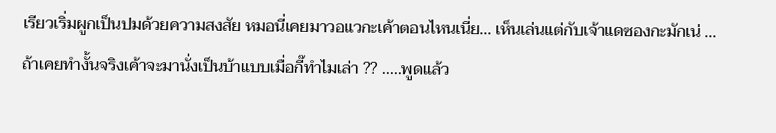เรียวเริ่มผูกเป็นปมด้วยความสงสัย หมอนี่เคยมาวอแวกะเค้าตอนไหนเนี่ย... เห็นเล่นแต่กับเจ้าแดซองกะมักเน่ ... ถ้าเคยทำงั้นจริงเค้าจะมานั่งเป็นบ้าแบบเมื่อกี๊ทำไมเล่า ?? .....พูดแล้ว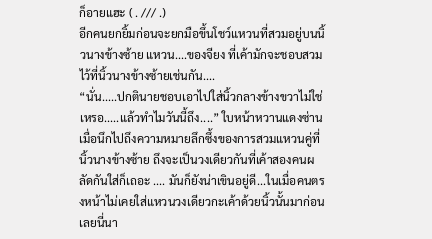ก็อายแฮะ ( . /// .)
อีกคนยกยิ้มก่อนจะยกมือขึ้นโชว์แหวนที่สวมอยู่บนนิ้วนางข้างซ้าย แหวน....ของจียง ที่เค้ามักจะชอบสวมไว้ที่นิ้วนางข้างซ้ายเช่นกัน....
“นั่น.....ปกตินายชอบเอาไปใส่นิ้วกลางข้างขวาไม่ใช่เหรอ.....แล้วทำไมวันนี้ถึง....” ใบหน้าหวานแดงซ่านเมื่อนึกไปถึงความหมายลึกซึ้งของการสวมแหวนคู่ที่นิ้วนางข้างซ้าย ถึงจะเป็นวงเดียวกันที่เค้าสองคนผลัดกันใส่ก็เถอะ .... มันก็ยังน่าเขินอยู่ดี...ในเมื่อคนตรงหน้าไม่เคยใส่แหวนวงเดียวกะเค้าด้วยนิ้วนั้นมาก่อนเลยนี่นา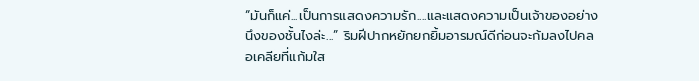“มันก็แค่...เป็นการแสดงความรัก....และแสดงความเป็นเจ้าของอย่างนึงของชั้นไงล่ะ...” ริมฝีปากหยักยกยิ้มอารมณ์ดีก่อนจะก้มลงไปคลอเคลียที่แก้มใส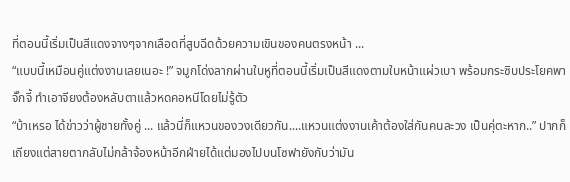ที่ตอนนี้เริ่มเป็นสีแดงจางๆจากเลือดที่สูบฉีดด้วยความเขินของคนตรงหน้า ...
“แบบนี้เหมือนคู่แต่งงานเลยเนอะ !” จมูกโด่งลากผ่านใบหูที่ตอนนี้เริ่มเป็นสีแดงตามใบหน้าแผ่วเบา พร้อมกระซิบประโยคพาจั๊กจี้ ทำเอาจียงต้องหลับตาแล้วหดคอหนีโดยไม่รู้ตัว
“บ้าเหรอ ได้ข่าวว่าผู้ชายทั้งคู่ ... แล้วนี่ก็แหวนของวงเดียวกัน....แหวนแต่งงานเค้าต้องใส่กันคนละวง เป็นคุ่ตะหาก..” ปากก็เถียงแต่สายตากลับไม่กล้าจ้องหน้าอีกฝ่ายได้แต่มองไปบนโซฟายังกับว่ามัน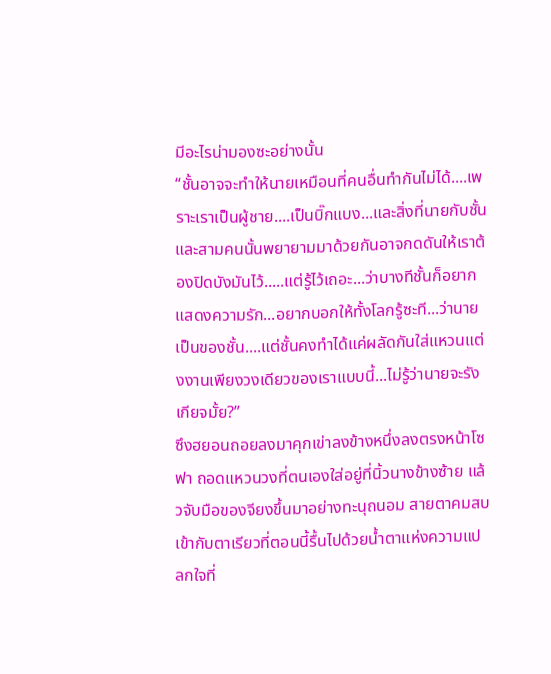มีอะไรน่ามองซะอย่างนั้น
“ชั้นอาจจะทำให้นายเหมือนที่คนอื่นทำกันไม่ได้....เพราะเราเป็นผู้ชาย....เป็นบิ๊กแบง...และสิ่งที่นายกับชั้นและสามคนนั้นพยายามมาด้วยกันอาจกดดันให้เราต้องปิดบังมันไว้.....แต่รู้ไว้เถอะ...ว่าบางทีชั้นก็อยากแสดงความรัก...อยากบอกให้ทั้งโลกรู้ซะที...ว่านายเป็นของชั้น....แต่ชั้นคงทำได้แค่ผลัดกันใส่แหวนแต่งงานเพียงวงเดียวของเราแบบนี้...ไม่รู้ว่านายจะรังเกียจมั้ย?”
ซึงฮยอนถอยลงมาคุกเข่าลงข้างหนึ่งลงตรงหน้าโซฟา ถอดแหวนวงที่ตนเองใส่อยู่ที่นิ้วนางข้างซ้าย แล้วจับมือของจียงขึ้นมาอย่างทะนุถนอม สายตาคมสบเข้ากับตาเรียวที่ตอนนี้รื้นไปด้วยน้ำตาแห่งความแปลกใจที่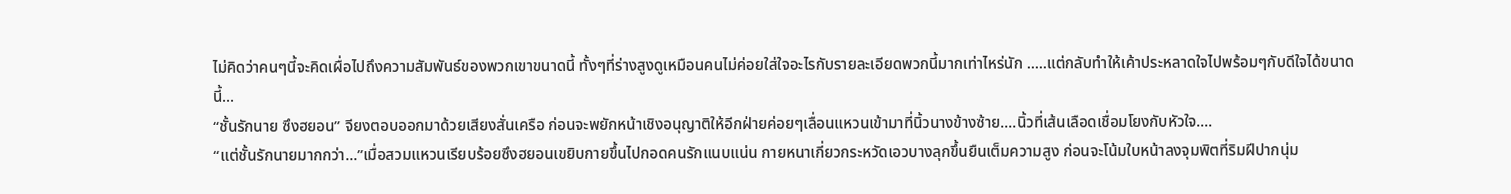ไม่คิดว่าคนๆนี้จะคิดเผื่อไปถึงความสัมพันธ์ของพวกเขาขนาดนี้ ทั้งๆที่ร่างสูงดูเหมือนคนไม่ค่อยใส่ใจอะไรกับรายละเอียดพวกนี้มากเท่าไหร่นัก .....แต่กลับทำให้เค้าประหลาดใจไปพร้อมๆกับดีใจได้ขนาดนี้...
“ชั้นรักนาย ซึงฮยอน” จียงตอบออกมาด้วยเสียงสั่นเครือ ก่อนจะพยักหน้าเชิงอนุญาติให้อีกฝ่ายค่อยๆเลื่อนแหวนเข้ามาที่นิ้วนางข้างซ้าย....นิ้วที่เส้นเลือดเชื่อมโยงกับหัวใจ....
“แต่ชั้นรักนายมากกว่า...”เมื่อสวมแหวนเรียบร้อยซึงฮยอนเขยิบกายขึ้นไปกอดคนรักแนบแน่น กายหนาเกี่ยวกระหวัดเอวบางลุกขึ้นยืนเต็มความสูง ก่อนจะโน้มใบหน้าลงจุมพิตที่ริมฝีปากนุ่ม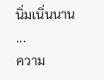นิ่มเนิ่นนาน ...
ความ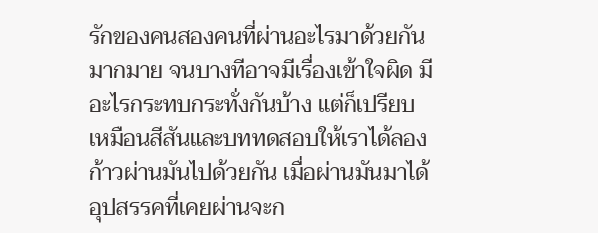รักของคนสองคนที่ผ่านอะไรมาด้วยกันมากมาย จนบางทีอาจมีเรื่องเข้าใจผิด มีอะไรกระทบกระทั่งกันบ้าง แต่ก็เปรียบเหมือนสีสันและบททดสอบให้เราได้ลองก้าวผ่านมันไปด้วยกัน เมื่อผ่านมันมาได้ อุปสรรคที่เคยผ่านจะก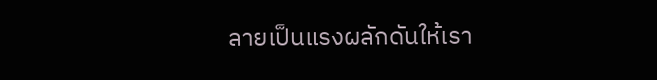ลายเป็นแรงผลักดันให้เรา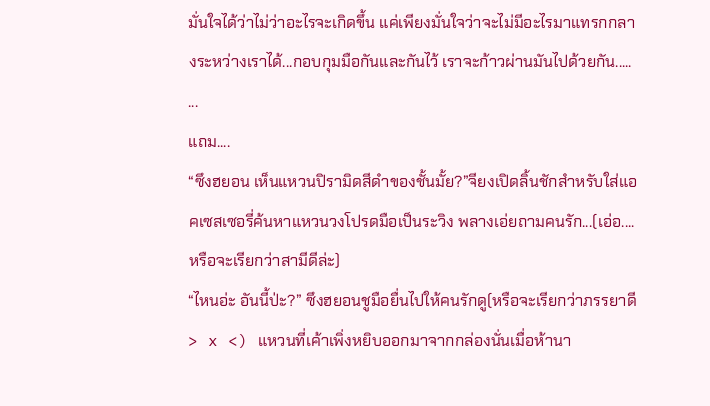มั่นใจได้ว่าไม่ว่าอะไรจะเกิดขึ้น แค่เพียงมั่นใจว่าจะไม่มีอะไรมาแทรกกลางระหว่างเราได้...กอบกุมมือกันและกันไว้ เราจะก้าวผ่านมันไปด้วยกัน.....
...
แถม....
“ซึงฮยอน เห็นแหวนปิรามิดสีดำของชั้นมั้ย?”จียงเปิดลิ้นชักสำหรับใส่แอคเซสเซอรี่ค้นหาแหวนวงโปรดมือเป็นระวิง พลางเอ่ยถามคนรัก...(เอ่อ....หรือจะเรียกว่าสามีดีล่ะ)
“ไหนอ่ะ อันนี้ป่ะ?” ซึงฮยอนชูมือยื่นไปให้คนรักดู(หรือจะเรียกว่าภรรยาดี > x <) แหวนที่เค้าเพิ่งหยิบออกมาจากกล่องนั่นเมื่อห้านา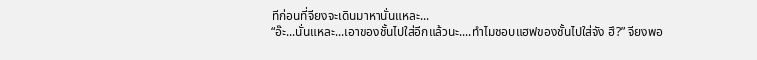ทีก่อนที่จียงจะเดินมาหานั่นแหละ...
“อ๊ะ...นั่นแหละ...เอาของชั้นไปใส่อีกแล้วนะ....ทำไมชอบแฮฟของชั้นไปใส่จัง ฮึ?” จียงพอ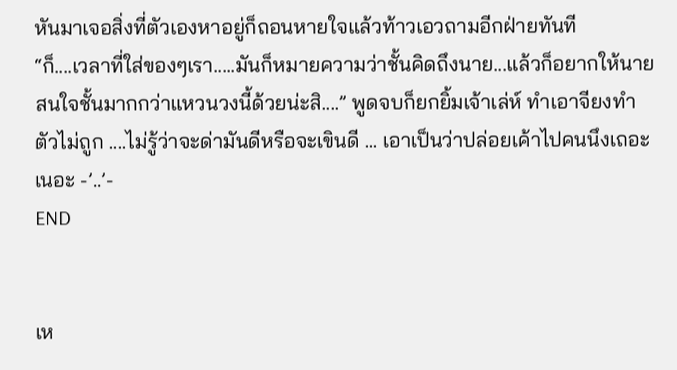หันมาเจอสิ่งที่ตัวเองหาอยู่ก็ถอนหายใจแล้วท้าวเอวถามอีกฝ่ายทันที
“ก็....เวลาที่ใส่ของๆเรา.....มันก็หมายความว่าชั้นคิดถึงนาย...แล้วก็อยากให้นายสนใจชั้นมากกว่าแหวนวงนี้ด้วยน่ะสิ....” พูดจบก็ยกยิ้มเจ้าเล่ห์ ทำเอาจียงทำตัวไม่ถูก ....ไม่รู้ว่าจะด่ามันดีหรือจะเขินดี ... เอาเป็นว่าปล่อยเค้าไปคนนึงเถอะเนอะ -’..’-
END


เห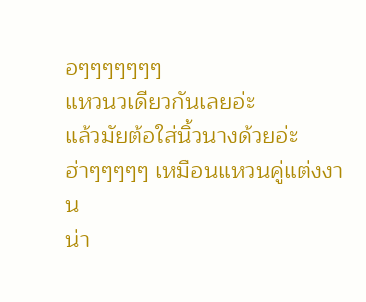อๆๆๆๆๆๆๆ
แหวนวเดียวกันเลยอ่ะ
แล้วมัยต้อใส่นิ้วนางด้วยอ่ะ
ฮ่าๆๆๆๆๆ เหมือนแหวนคู่แต่งงาน
น่า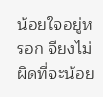น้อยใจอยู่หรอก จียงไม่ผิดที่จะน้อย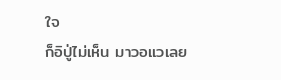ใจ
ก็อิปู่ไม่เห็น มาวอแวเลย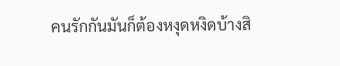คนรักกันมันก็ต้องหงุดหงิดบ้างสิ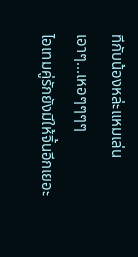ทีกับน้องหล่ะแหมเล่นเอาๆ...เหอๆๆๆๆ
ไอเทมคู่รักยังมีให้จิ้นอีกเยอะ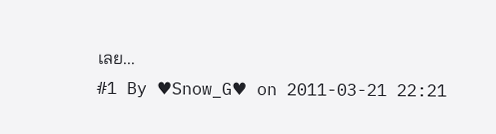เลย...
#1 By ♥Snow_G♥ on 2011-03-21 22:21